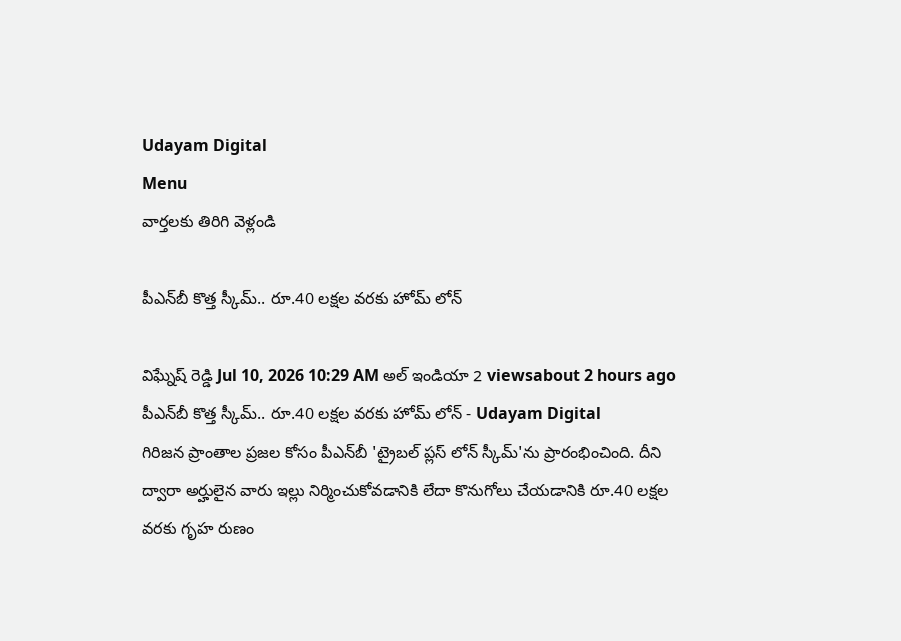Udayam Digital
Menu
వార్తలకు తిరిగి వెళ్లండి

పీఎన్‌బీ కొత్త స్కీమ్.. రూ.40 లక్షల వరకు హోమ్ లోన్

విఘ్నేష్ రెడ్డి Jul 10, 2026 10:29 AM అల్ ఇండియా 2 viewsabout 2 hours ago
పీఎన్‌బీ కొత్త స్కీమ్.. రూ.40 లక్షల వరకు హోమ్ లోన్ - Udayam Digital
గిరిజన ప్రాంతాల ప్రజల కోసం పీఎన్‌బీ 'ట్రైబల్ ప్లస్ లోన్ స్కీమ్'ను ప్రారంభించింది. దీని ద్వారా అర్హులైన వారు ఇల్లు నిర్మించుకోవడానికి లేదా కొనుగోలు చేయడానికి రూ.40 లక్షల వరకు గృహ రుణం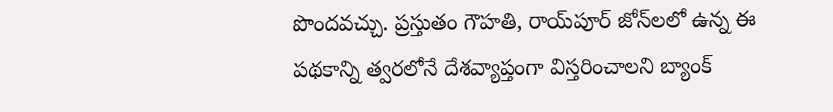పొందవచ్చు. ప్రస్తుతం గౌహతి, రాయ్‌పూర్ జోన్‌లలో ఉన్న ఈ పథకాన్ని త్వరలోనే దేశవ్యాప్తంగా విస్తరించాలని బ్యాంక్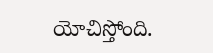యోచిస్తోంది.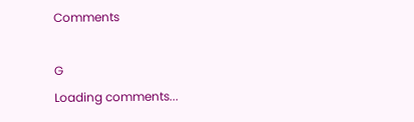Comments

G
Loading comments...